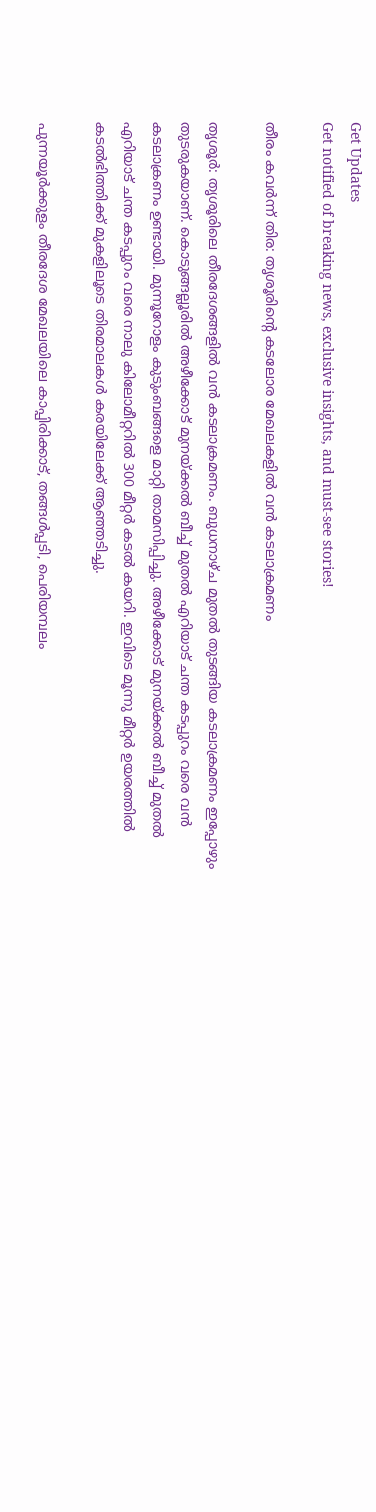Get Updates
Get notified of breaking news, exclusive insights, and must-see stories!

തീരം കവര്‍ന്ന്‌ തിര: തൃശൂരിന്റെ കടലോര മേഖലകളില്‍ വന്‍ കടലാക്രമണം

തൃശൂര്‍: തൃശൂരിലെ തീരദേശങ്ങളില്‍ വന്‍ കടലാക്രമണം. ബുധനാഴ്‌ച മുതല്‍ തുടങ്ങിയ കടലാക്രമണം ഇപ്പോഴും തുടരുകയാണ്‌. കൊടുങ്ങല്ലൂരില്‍ അഴീക്കോട്‌ മുനയ്‌ക്കല്‍ ബീച്ച്‌ മുതല്‍ എറിയാട്‌ ചന്ത കടപ്പുറം വരെ വന്‍ കടലാക്രണം ഉണ്ടായി. മുന്നൂറോളം കുടുംബങ്ങളെ മാറ്റി താമസിപ്പിച്ചു. അഴീക്കോട്‌ മുനയ്‌ക്കല്‍ ബീച്ച്‌ മുതല്‍ എറിയാട്‌ ചന്ത കടപ്പുറം വരെ നാലു കിലോമീറ്ററില്‍ 300 മീറ്റര്‍ കടല്‍ കയറി. ഇവിടെ മൂന്നു മീറ്റര്‍ ഉയരത്തില്‍ കടല്‍ഭിത്തിക്ക്‌ മുകളിലൂടെ തിരമാലകള്‍ കരയിലേക്ക്‌ ആഞ്ഞടിച്ചു.

പുന്നയൂര്‍ക്കുളം തീരദേശ മേഖലയിലെ കാപ്പിരിക്കാട്‌, തങ്ങള്‍പ്പടി, പെരിയമ്പലം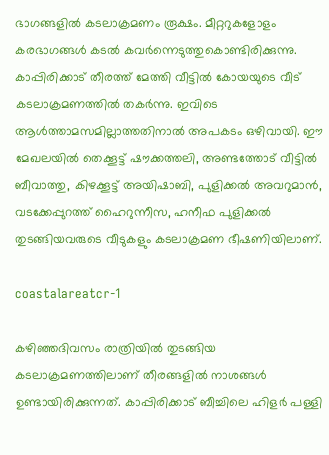ഭാഗങ്ങളില്‍ കടലാക്രമണം രൂക്ഷം. മീറ്ററുകളോളം കരഭാഗങ്ങള്‍ കടല്‍ കവര്‍ന്നെടുത്തുകൊണ്ടിരിക്കുന്നു. കാപ്പിരിക്കാട്‌ തീരത്ത്‌ മേത്തി വീട്ടില്‍ കോയയുടെ വീട്‌ കടലാക്രമണത്തില്‍ തകര്‍ന്നു. ഇവിടെ ആള്‍ത്താമസമില്ലാത്തതിനാല്‍ അപകടം ഒഴിവായി. ഈ മേഖലയില്‍ തെക്കൂട്ട്‌ ഷൗക്കത്തലി, അണ്ടത്തോട്‌ വീട്ടില്‍ ബീവാത്തു, കിഴക്കൂട്ട്‌ അയിഷാബി, പുളിക്കല്‍ അവറുമാന്‍, വടക്കേപ്പുറത്ത്‌ ഹൈറുന്നീസ, ഹനീഫ പുളിക്കല്‍ തുടങ്ങിയവരുടെ വീടുകളും കടലാക്രമണ ഭീഷണിയിലാണ്‌.

coastalareatcr-1

കഴിഞ്ഞദിവസം രാത്രിയില്‍ തുടങ്ങിയ കടലാക്രമണത്തിലാണ്‌ തീരങ്ങളില്‍ നാശങ്ങള്‍ ഉണ്ടായിരിക്കുന്നത്‌. കാപ്പിരിക്കാട്‌ ബീച്ചിലെ ഹിളര്‍ പള്ളി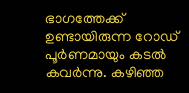ഭാഗത്തേക്ക്‌ ഉണ്ടായിരുന്ന റോഡ്‌ പൂര്‍ണമായും കടല്‍ കവര്‍ന്നു. കഴിഞ്ഞ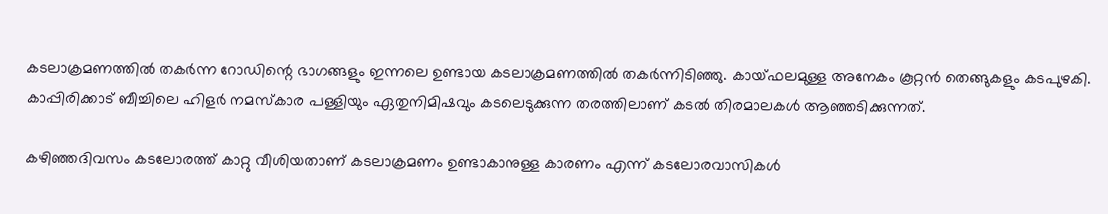കടലാക്രമണത്തില്‍ തകര്‍ന്ന റോഡിന്റെ ഭാഗങ്ങളും ഇന്നലെ ഉണ്ടായ കടലാക്രമണത്തില്‍ തകര്‍ന്നിടിഞ്ഞു. കായ്‌ഫലമുള്ള അനേകം കൂറ്റന്‍ തെങ്ങുകളും കടപുഴകി. കാപ്പിരിക്കാട്‌ ബീച്ചിലെ ഹിളര്‍ നമസ്‌കാര പള്ളിയും ഏതുനിമിഷവും കടലെടുക്കുന്ന തരത്തിലാണ്‌ കടല്‍ തിരമാലകള്‍ ആഞ്ഞടിക്കുന്നത്‌.

കഴിഞ്ഞദിവസം കടലോരത്ത്‌ കാറ്റു വീശിയതാണ്‌ കടലാക്രമണം ഉണ്ടാകാനുള്ള കാരണം എന്ന്‌ കടലോരവാസികള്‍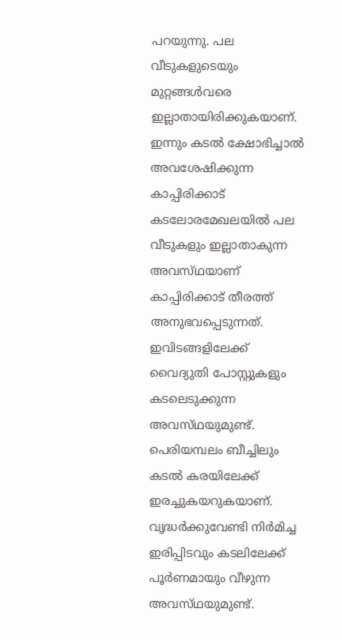പറയുന്നു. പല വീടുകളുടെയും മുറ്റങ്ങള്‍വരെ ഇല്ലാതായിരിക്കുകയാണ്‌. ഇന്നും കടല്‍ ക്ഷോഭിച്ചാല്‍ അവശേഷിക്കുന്ന കാപ്പിരിക്കാട്‌ കടലോരമേഖലയില്‍ പല വീടുകളും ഇല്ലാതാകുന്ന അവസ്‌ഥയാണ്‌ കാപ്പിരിക്കാട്‌ തീരത്ത്‌ അനുഭവപ്പെടുന്നത്‌. ഇവിടങ്ങളിലേക്ക്‌ വൈദ്യുതി പോസ്റ്റുകളും കടലെടുക്കുന്ന അവസ്‌ഥയുമുണ്ട്‌. പെരിയമ്പലം ബീച്ചിലും കടല്‍ കരയിലേക്ക്‌ ഇരച്ചുകയറുകയാണ്‌. വൃദ്ധര്‍ക്കുവേണ്ടി നിര്‍മിച്ച ഇരിപ്പിടവും കടലിലേക്ക്‌ പൂര്‍ണമായും വീഴുന്ന അവസ്‌ഥയുമുണ്ട്‌.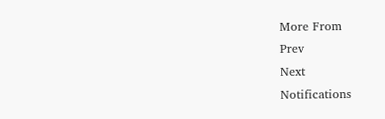More From
Prev
Next
Notifications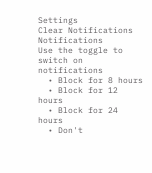Settings
Clear Notifications
Notifications
Use the toggle to switch on notifications
  • Block for 8 hours
  • Block for 12 hours
  • Block for 24 hours
  • Don't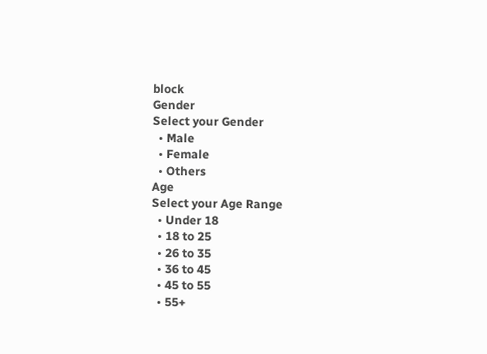block
Gender
Select your Gender
  • Male
  • Female
  • Others
Age
Select your Age Range
  • Under 18
  • 18 to 25
  • 26 to 35
  • 36 to 45
  • 45 to 55
  • 55+